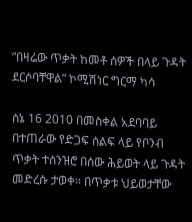”በዛሬው ጥቃት ከመቶ ሰዎች በላይ ጉዳት ደርሶባቸዋል” ኮሚሽነር ግርማ ካሳ

ሰኔ 16 2010 በመስቀል አደባባይ በተጠራው የድጋፍ ሰልፍ ላይ የቦንብ ጥቃት ተሰንዝሮ በሰው ሕይወት ላይ ጉዳት መድረሱ ታወቀ። በጥቃቱ ህይወታቸው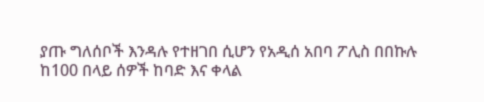ያጡ ግለሰቦች እንዳሉ የተዘገበ ሲሆን የአዲሰ አበባ ፖሊስ በበኩሉ ከ100 በላይ ሰዎች ከባድ እና ቀላል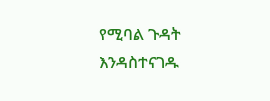የሚባል ጉዳት እንዳስተናገዱ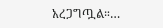አረጋግጧል።…